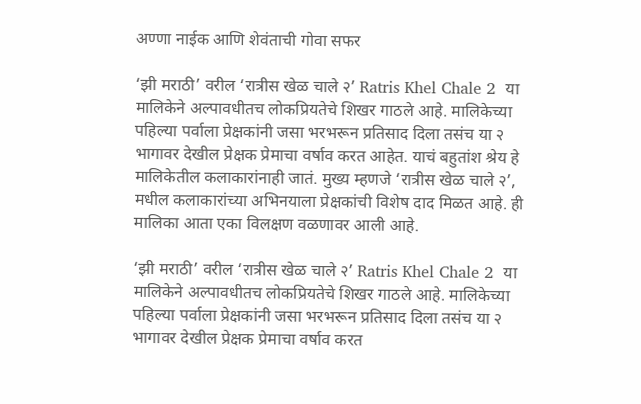अण्णा नाईक आणि शेवंताची गोवा सफर

‘झी मराठी’ वरील ‘रात्रीस खेळ चाले २’ Ratris Khel Chale 2  या मालिकेने अल्पावधीतच लोकप्रियतेचे शिखर गाठले आहे. मालिकेच्या पहिल्या पर्वाला प्रेक्षकांनी जसा भरभरून प्रतिसाद दिला तसंच या २ भागावर देखील प्रेक्षक प्रेमाचा वर्षाव करत आहेत. याचं बहुतांश श्रेय हे मालिकेतील कलाकारांनाही जातं. मुख्य म्हणजे ‘रात्रीस खेळ चाले २’, मधील कलाकारांच्या अभिनयाला प्रेक्षकांची विशेष दाद मिळत आहे. ही मालिका आता एका विलक्षण वळणावर आली आहे.

‘झी मराठी’ वरील ‘रात्रीस खेळ चाले २’ Ratris Khel Chale 2  या मालिकेने अल्पावधीतच लोकप्रियतेचे शिखर गाठले आहे. मालिकेच्या पहिल्या पर्वाला प्रेक्षकांनी जसा भरभरून प्रतिसाद दिला तसंच या २ भागावर देखील प्रेक्षक प्रेमाचा वर्षाव करत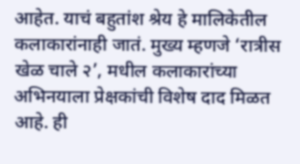आहेत. याचं बहुतांश श्रेय हे मालिकेतील कलाकारांनाही जातं. मुख्य म्हणजे ‘रात्रीस खेळ चाले २’, मधील कलाकारांच्या अभिनयाला प्रेक्षकांची विशेष दाद मिळत आहे. ही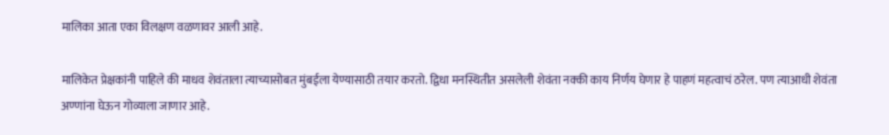मालिका आता एका विलक्षण वळणावर आली आहे.

मालिकेत प्रेक्षकांनी पाहिले की माधव शेवंताला त्याच्यासोबत मुंबईला येण्यासाठी तयार करतो. द्विधा मनस्थितीत असलेली शेवंता नक्की काय निर्णय घेणार हे पाहणं महत्वाचं ठरेल. पण त्याआधी शेवंता अण्णांना घेऊन गोव्याला जाणार आहे.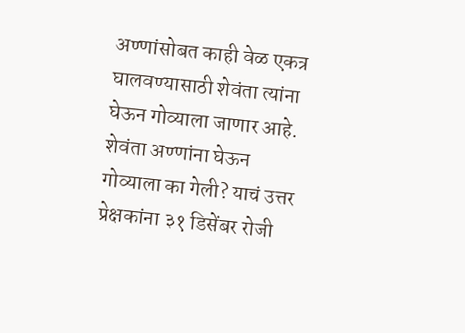अण्णांसोबत काही वेळ एकत्र घालवण्यासाठी शेवंता त्यांना घेऊन गोव्याला जाणार आहे. शेवंता अण्णांना घेऊन गोव्याला का गेली? याचं उत्तर प्रेक्षकांना ३१ डिसेंबर रोजी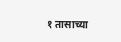१ तासाच्या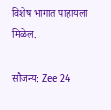विशेष भागात पाहायला मिळेल.

सौजन्य: Zee 24